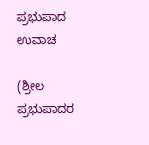ಪ್ರಭುಪಾದ ಉವಾಚ

(ಶ್ರೀಲ ಪ್ರಭುಪಾದರ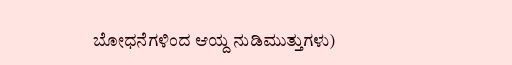ಬೋಧನೆಗಳಿಂದ ಆಯ್ದ ನುಡಿಮುತ್ತುಗಳು)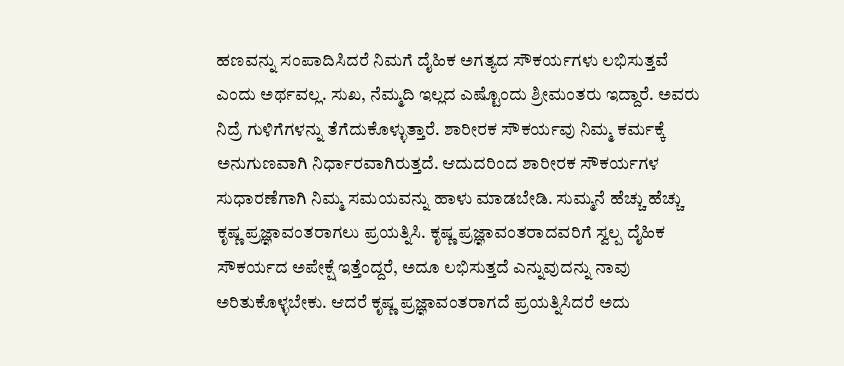ಹಣವನ್ನು ಸಂಪಾದಿಸಿದರೆ ನಿಮಗೆ ದೈಹಿಕ ಅಗತ್ಯದ ಸೌಕರ್ಯಗಳು ಲಭಿಸುತ್ತವೆ ಎಂದು ಅರ್ಥವಲ್ಲ. ಸುಖ, ನೆಮ್ಮದಿ ಇಲ್ಲದ ಎಷ್ಟೊಂದು ಶ್ರೀಮಂತರು ಇದ್ದಾರೆ. ಅವರು ನಿದ್ರೆ ಗುಳಿಗೆಗಳನ್ನು ತೆಗೆದುಕೊಳ್ಳುತ್ತಾರೆ. ಶಾರೀರಕ ಸೌಕರ್ಯವು ನಿಮ್ಮ ಕರ್ಮಕ್ಕೆ ಅನುಗುಣವಾಗಿ ನಿರ್ಧಾರವಾಗಿರುತ್ತದೆ. ಆದುದರಿಂದ ಶಾರೀರಕ ಸೌಕರ್ಯಗಳ ಸುಧಾರಣೆಗಾಗಿ ನಿಮ್ಮ ಸಮಯವನ್ನು ಹಾಳು ಮಾಡಬೇಡಿ. ಸುಮ್ಮನೆ ಹೆಚ್ಚು ಹೆಚ್ಚು ಕೃಷ್ಣ ಪ್ರಜ್ಞಾವಂತರಾಗಲು ಪ್ರಯತ್ನಿಸಿ. ಕೃಷ್ಣ ಪ್ರಜ್ಞಾವಂತರಾದವರಿಗೆ ಸ್ವಲ್ಪ ದೈಹಿಕ ಸೌಕರ್ಯದ ಅಪೇಕ್ಷೆ ಇತ್ತೆಂದ್ದರೆ, ಅದೂ ಲಭಿಸುತ್ತದೆ ಎನ್ನುವುದನ್ನು ನಾವು ಅರಿತುಕೊಳ್ಳಬೇಕು. ಆದರೆ ಕೃಷ್ಣ ಪ್ರಜ್ಞಾವಂತರಾಗದೆ ಪ್ರಯತ್ನಿಸಿದರೆ ಅದು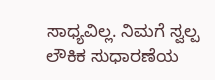ಸಾಧ್ಯವಿಲ್ಲ. ನಿಮಗೆ ಸ್ವಲ್ಪ ಲೌಕಿಕ ಸುಧಾರಣೆಯ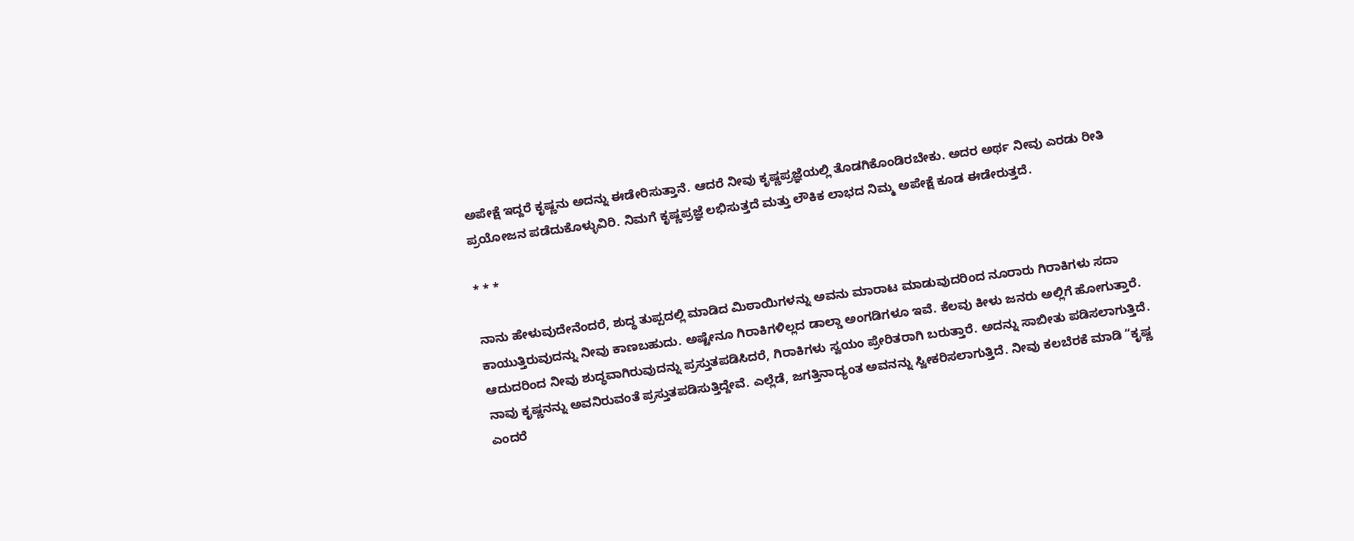ಅಪೇಕ್ಷೆ ಇದ್ದರೆ ಕೃಷ್ಣನು ಅದನ್ನು ಈಡೇರಿಸುತ್ತಾನೆ. ಆದರೆ ನೀವು ಕೃಷ್ಣಪ್ರಜ್ಞೆಯಲ್ಲಿ ತೊಡಗಿಕೊಂಡಿರಬೇಕು. ಅದರ ಅರ್ಥ ನೀವು ಎರಡು ರೀತಿ ಪ್ರಯೋಜನ ಪಡೆದುಕೊಳ್ಳುವಿರಿ. ನಿಮಗೆ ಕೃಷ್ಣಪ್ರಜ್ಞೆ ಲಭಿಸುತ್ತದೆ ಮತ್ತು ಲೌಕಿಕ ಲಾಭದ ನಿಮ್ಮ ಅಪೇಕ್ಷೆ ಕೂಡ ಈಡೇರುತ್ತದೆ.

* * *

ನಾನು ಹೇಳುವುದೇನೆಂದರೆ, ಶುದ್ಧ ತುಪ್ಪದಲ್ಲಿ ಮಾಡಿದ ಮಿಠಾಯಿಗಳನ್ನು ಅವನು ಮಾರಾಟ ಮಾಡುವುದರಿಂದ ನೂರಾರು ಗಿರಾಕಿಗಳು ಸದಾ ಕಾಯುತ್ತಿರುವುದನ್ನು ನೀವು ಕಾಣಬಹುದು. ಅಷ್ಟೇನೂ ಗಿರಾಕಿಗಳಿಲ್ಲದ ಡಾಲ್ಡಾ ಅಂಗಡಿಗಳೂ ಇವೆ. ಕೆಲವು ಕೀಳು ಜನರು ಅಲ್ಲಿಗೆ ಹೋಗುತ್ತಾರೆ. ಆದುದರಿಂದ ನೀವು ಶುದ್ಧವಾಗಿರುವುದನ್ನು ಪ್ರಸ್ತುತಪಡಿಸಿದರೆ, ಗಿರಾಕಿಗಳು ಸ್ವಯಂ ಪ್ರೇರಿತರಾಗಿ ಬರುತ್ತಾರೆ. ಅದನ್ನು ಸಾಬೀತು ಪಡಿಸಲಾಗುತ್ತಿದೆ. ನಾವು ಕೃಷ್ಣನನ್ನು ಅವನಿರುವಂತೆ ಪ್ರಸ್ತುತಪಡಿಸುತ್ತಿದ್ದೇವೆ. ಎಲ್ಲೆಡೆ, ಜಗತ್ತಿನಾದ್ಯಂತ ಅವನನ್ನು ಸ್ವೀಕರಿಸಲಾಗುತ್ತಿದೆ. ನೀವು ಕಲಬೆರಕೆ ಮಾಡಿ “ಕೃಷ್ಣ ಎಂದರೆ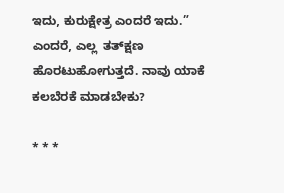ಇದು, ಕುರುಕ್ಷೇತ್ರ ಎಂದರೆ ಇದು.” ಎಂದರೆ, ಎಲ್ಲ  ತತ್‌ಕ್ಷಣ ಹೊರಟುಹೋಗುತ್ತದೆ. ನಾವು ಯಾಕೆ ಕಲಬೆರಕೆ ಮಾಡಬೇಕು?

* * *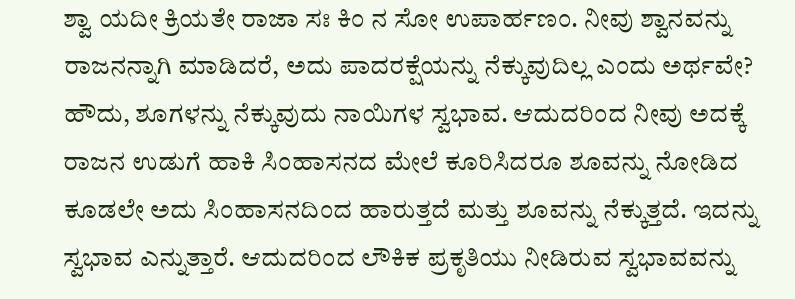ಶ್ವಾ ಯದೀ ಕ್ರಿಯತೇ ರಾಜಾ ಸಃ ಕಿಂ ನ ಸೋ ಉಪಾರ್ಹಣಂ. ನೀವು ಶ್ವಾನವನ್ನು ರಾಜನನ್ನಾಗಿ ಮಾಡಿದರೆ, ಅದು ಪಾದರಕ್ಷೆಯನ್ನು ನೆಕ್ಕುವುದಿಲ್ಲ ಎಂದು ಅರ್ಥವೇ? ಹೌದು, ಶೂಗಳನ್ನು ನೆಕ್ಕುವುದು ನಾಯಿಗಳ ಸ್ವಭಾವ. ಆದುದರಿಂದ ನೀವು ಅದಕ್ಕೆ ರಾಜನ ಉಡುಗೆ ಹಾಕಿ ಸಿಂಹಾಸನದ ಮೇಲೆ ಕೂರಿಸಿದರೂ ಶೂವನ್ನು ನೋಡಿದ ಕೂಡಲೇ ಅದು ಸಿಂಹಾಸನದಿಂದ ಹಾರುತ್ತದೆ ಮತ್ತು ಶೂವನ್ನು ನೆಕ್ಕುತ್ತದೆ. ಇದನ್ನು ಸ್ವಭಾವ ಎನ್ನುತ್ತಾರೆ. ಆದುದರಿಂದ ಲೌಕಿಕ ಪ್ರಕೃತಿಯು ನೀಡಿರುವ ಸ್ವಭಾವವನ್ನು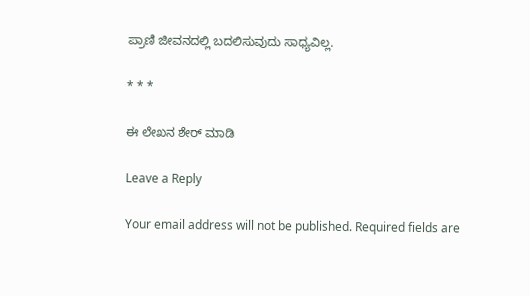ಪ್ರಾಣಿ ಜೀವನದಲ್ಲಿ ಬದಲಿಸುವುದು ಸಾಧ್ಯವಿಲ್ಲ.

* * *

ಈ ಲೇಖನ ಶೇರ್ ಮಾಡಿ

Leave a Reply

Your email address will not be published. Required fields are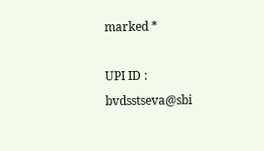marked *

UPI ID : bvdsstseva@sbi